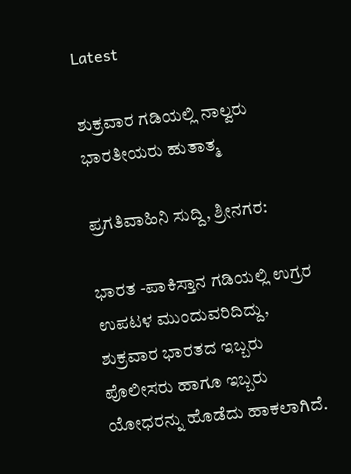Latest

ಶುಕ್ರವಾರ ಗಡಿಯಲ್ಲಿ ನಾಲ್ವರು ಭಾರತೀಯರು ಹುತಾತ್ಮ

ಪ್ರಗತಿವಾಹಿನಿ ಸುದ್ದಿ, ಶ್ರೀನಗರ:

ಭಾರತ -ಪಾಕಿಸ್ತಾನ ಗಡಿಯಲ್ಲಿ ಉಗ್ರರ ಉಪಟಳ ಮುಂದುವರಿದಿದ್ದು, ಶುಕ್ರವಾರ ಭಾರತದ ಇಬ್ಬರು ಪೊಲೀಸರು ಹಾಗೂ ಇಬ್ಬರು ಯೋಧರನ್ನು ಹೊಡೆದು ಹಾಕಲಾಗಿದೆ.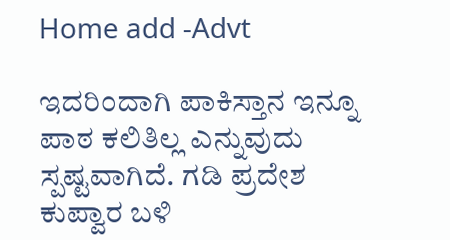Home add -Advt

ಇದರಿಂದಾಗಿ ಪಾಕಿಸ್ತಾನ ಇನ್ನೂ ಪಾಠ ಕಲಿತಿಲ್ಲ ಎನ್ನುವುದು ಸ್ಪಷ್ಟವಾಗಿದೆ. ಗಡಿ ಪ್ರದೇಶ ಕುಪ್ವಾರ ಬಳಿ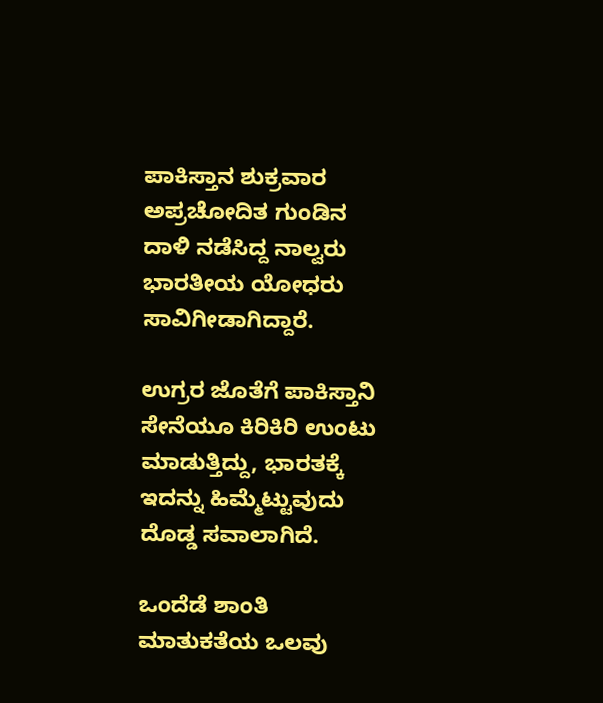ಪಾಕಿಸ್ತಾನ ಶುಕ್ರವಾರ ಅಪ್ರಚೋದಿತ ಗುಂಡಿನ ದಾಳಿ ನಡೆಸಿದ್ದ ನಾಲ್ವರು ಭಾರತೀಯ ಯೋಧರು ಸಾವಿಗೀಡಾಗಿದ್ದಾರೆ.

ಉಗ್ರರ ಜೊತೆಗೆ ಪಾಕಿಸ್ತಾನಿ ಸೇನೆಯೂ ಕಿರಿಕಿರಿ ಉಂಟು ಮಾಡುತ್ತಿದ್ದು, ಭಾರತಕ್ಕೆ ಇದನ್ನು ಹಿಮ್ಮೆಟ್ಟುವುದು ದೊಡ್ಡ ಸವಾಲಾಗಿದೆ.

ಒಂದೆಡೆ ಶಾಂತಿ ಮಾತುಕತೆಯ ಒಲವು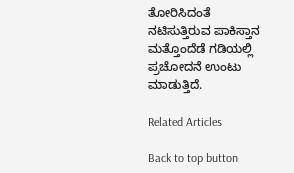ತೋರಿಸಿದಂತೆ ನಟಿಸುತ್ತಿರುವ ಪಾಕಿಸ್ತಾನ ಮತ್ತೊಂದೆಡೆ ಗಡಿಯಲ್ಲಿ ಪ್ರಚೋದನೆ ಉಂಟು ಮಾಡುತ್ತಿದೆ.

Related Articles

Back to top button